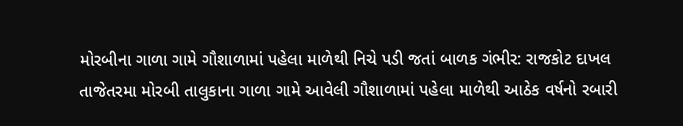મોરબીના ગાળા ગામે ગૌશાળામાં પહેલા માળેથી નિચે પડી જતાં બાળક ગંભીર: રાજકોટ દાખલ
તાજેતરમા મોરબી તાલુકાના ગાળા ગામે આવેલી ગૌશાળામાં પહેલા માળેથી આઠેક વર્ષનો રબારી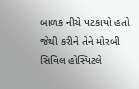બાળક નીચે પટકાયો હતો જેથી કરીને તેને મોરબી સિવિલ હોસ્પિટલે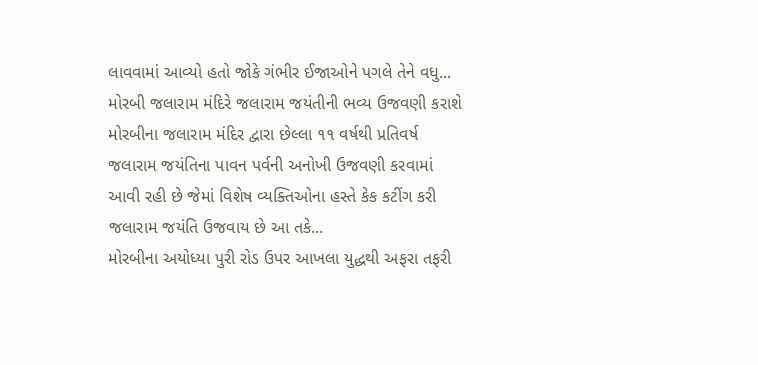લાવવામાં આવ્યો હતો જોકે ગંભીર ઈજાઓને પગલે તેને વધુ...
મોરબી જલારામ મંદિરે જલારામ જયંતીની ભવ્ય ઉજવણી કરાશે
મોરબીના જલારામ મંદિર દ્વારા છેલ્લા ૧૧ વર્ષથી પ્રતિવર્ષ જલારામ જયંતિના પાવન પર્વની અનોખી ઉજવણી કરવામાં આવી રહી છે જેમાં વિશેષ વ્યક્તિઓના હસ્તે કેક કટીંગ કરી જલારામ જયંતિ ઉજવાય છે આ તકે...
મોરબીના અયોધ્યા પુરી રોડ ઉપર આખલા યુદ્ધથી અફરા તફરી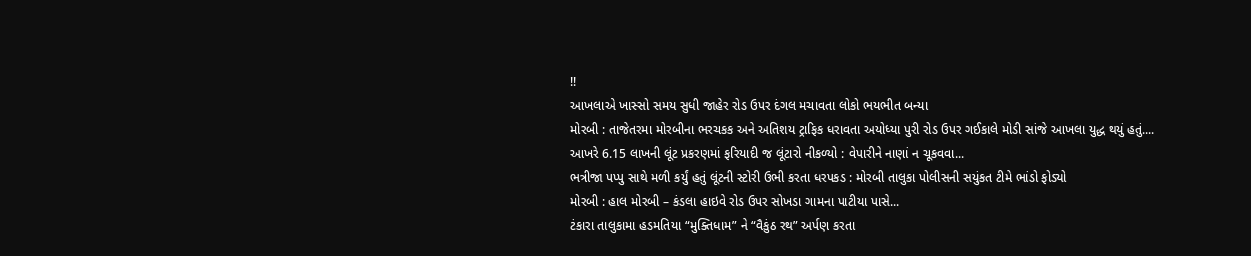!!
આખલાએ ખાસ્સો સમય સુધી જાહેર રોડ ઉપર દંગલ મચાવતા લોકો ભયભીત બન્યા
મોરબી : તાજેતરમા મોરબીના ભરચકક અને અતિશય ટ્રાફિક ધરાવતા અયોધ્યા પુરી રોડ ઉપર ગઈકાલે મોડી સાંજે આખલા યુદ્ધ થયું હતું....
આખરે 6.15 લાખની લૂંટ પ્રકરણમાં ફરિયાદી જ લૂંટારો નીકળ્યો : વેપારીને નાણાં ન ચૂકવવા...
ભત્રીજા પપ્પુ સાથે મળી કર્યું હતું લૂંટની સ્ટોરી ઉભી કરતા ધરપકડ : મોરબી તાલુકા પોલીસની સયુંકત ટીમે ભાંડો ફોડ્યો
મોરબી : હાલ મોરબી – કંડલા હાઇવે રોડ ઉપર સોખડા ગામના પાટીયા પાસે...
ટંકારા તાલુકામા હડમતિયા “મુક્તિધામ” ને “વૈકુંઠ રથ” અર્પણ કરતા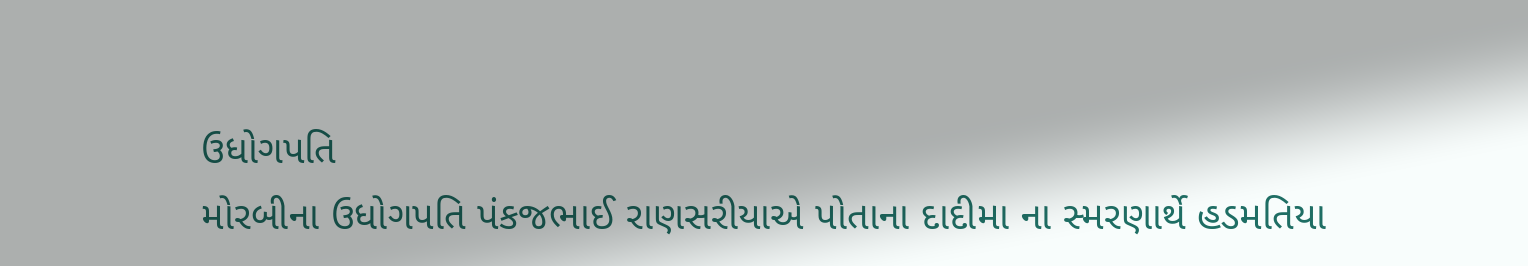ઉધોગપતિ
મોરબીના ઉધોગપતિ પંકજભાઈ રાણસરીયાએ પોતાના દાદીમા ના સ્મરણાર્થે હડમતિયા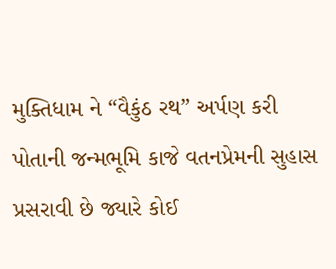મુક્તિધામ ને “વૈકુંઠ રથ” અર્પણ કરી પોતાની જન્મભૂમિ કાજે વતનપ્રેમની સુહાસ પ્રસરાવી છે જ્યારે કોઈ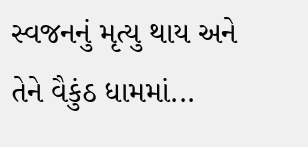સ્વજનનું મૃત્યુ થાય અને તેને વૈકુંઠ ધામમાં...